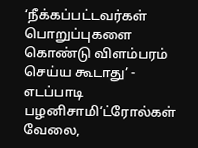‘நீக்கப்பட்டவர்கள் பொறுப்புகளை கொண்டு விளம்பரம் செய்ய கூடாது’ - எடப்பாடி பழனிசாமி‘ட்ரோல்கள் வேலை,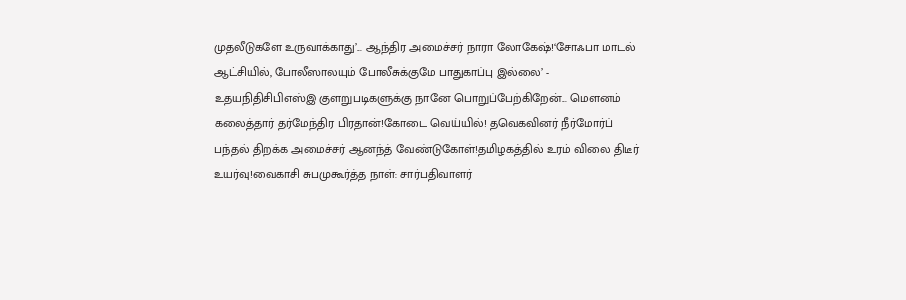முதலீடுகளே உருவாக்காது’... ஆந்திர அமைச்சர் நாரா லோகேஷ்!‘சோஃபா மாடல் ஆட்சியில், போலீஸாலயும் போலீசுக்குமே பாதுகாப்பு இல்லை’ - உதயநிதிசிபிஎஸ்இ குளறுபடிகளுக்கு நானே பொறுப்பேற்கிறேன்... மௌனம் கலைத்தார் தர்மேந்திர பிரதான்!கோடை வெய்யில்! தவெகவினர் நீர்மோர்ப் பந்தல் திறக்க அமைச்சர் ஆனந்த் வேண்டுகோள்!தமிழகத்தில் உரம் விலை திடீர் உயர்வு!வைகாசி சுபமுகூர்த்த நாள்: சார்பதிவாளர்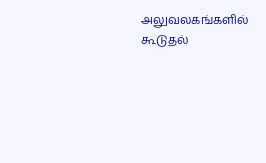அலுவலகங்களில் கூடுதல்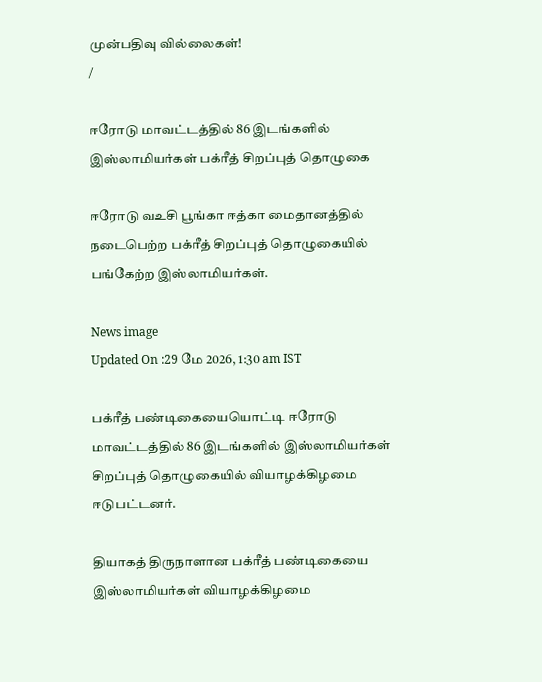முன்பதிவு வில்லைகள்!
/

ஈரோடு மாவட்டத்தில் 86 இடங்களில் இஸ்லாமியர்கள் பக்ரீத் சிறப்புத் தொழுகை

ஈரோடு வஉசி பூங்கா ஈத்கா மைதானத்தில் நடைபெற்ற பக்ரீத் சிறப்புத் தொழுகையில் பங்கேற்ற இஸ்லாமியர்கள்.

News image
Updated On :29 மே 2026, 1:30 am IST

பக்ரீத் பண்டிகையையொட்டி ஈரோடு மாவட்டத்தில் 86 இடங்களில் இஸ்லாமியர்கள் சிறப்புத் தொழுகையில் வியாழக்கிழமை ஈடுபட்டனர்.

தியாகத் திருநாளான பக்ரீத் பண்டிகையை இஸ்லாமியர்கள் வியாழக்கிழமை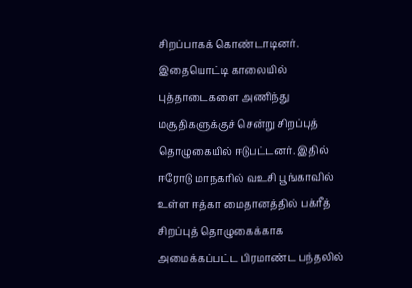சிறப்பாகக் கொண்டாடினர். இதையொட்டி காலையில் புத்தாடைகளை அணிந்து மசூதிகளுக்குச் சென்று சிறப்புத் தொழுகையில் ஈடுபட்டனர். இதில் ஈரோடு மாநகரில் வஉசி பூங்காவில் உள்ள ஈத்கா மைதானத்தில் பக்ரீத் சிறப்புத் தொழுகைக்காக அமைக்கப்பட்ட பிரமாண்ட பந்தலில்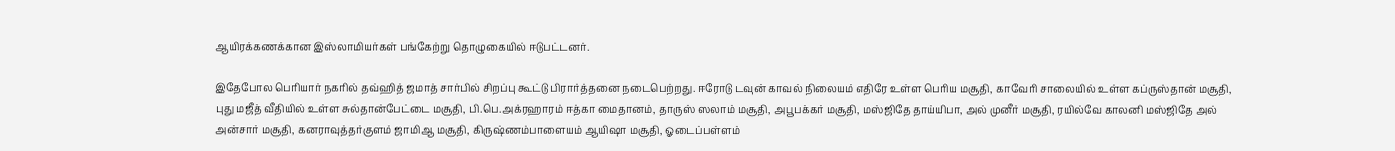ஆயிரக்கணக்கான இஸ்லாமியர்கள் பங்கேற்று தொழுகையில் ஈடுபட்டனர்.

இதேபோல பெரியார் நகரில் தவ்ஹித் ஜமாத் சார்பில் சிறப்பு கூட்டு பிரார்த்தனை நடைபெற்றது. ஈரோடு டவுன் காவல் நிலையம் எதிரே உள்ள பெரிய மசூதி, காவேரி சாலையில் உள்ள கப்ருஸ்தான் மசூதி, புது மஜீத் வீதியில் உள்ள சுல்தான்பேட்டை மசூதி, பி.பெ.அக்ரஹாரம் ஈத்கா மைதானம், தாருஸ் ஸலாம் மசூதி, அபூபக்கர் மசூதி, மஸ்ஜிதே தாய்யிபா, அல் முனீர் மசூதி, ரயில்வே காலனி மஸ்ஜிதே அல் அன்சார் மசூதி, கனராவுத்தர்குளம் ஜாமிஆ மசூதி, கிருஷ்ணம்பாளையம் ஆயிஷா மசூதி, ஓடைப்பள்ளம்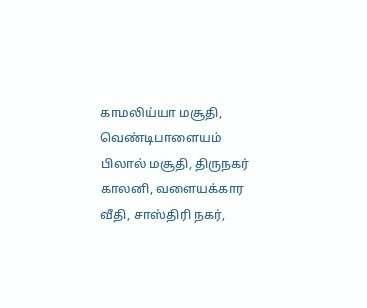காமலிய்யா மசூதி, வெண்டிபாளையம் பிலால் மசூதி, திருநகர் காலனி, வளையக்கார வீதி, சாஸ்திரி நகர்,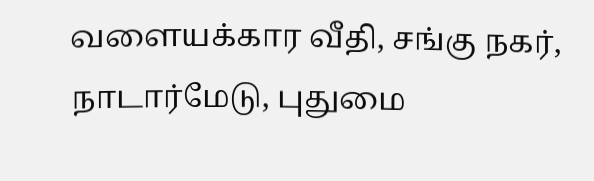வளையக்கார வீதி, சங்கு நகர், நாடார்மேடு, புதுமை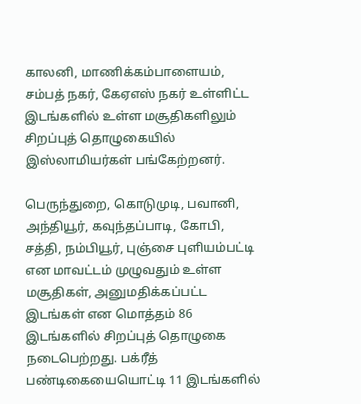காலனி, மாணிக்கம்பாளையம், சம்பத் நகர், கேஏஎஸ் நகர் உள்ளிட்ட இடங்களில் உள்ள மசூதிகளிலும் சிறப்புத் தொழுகையில் இஸ்லாமியர்கள் பங்கேற்றனர்.

பெருந்துறை, கொடுமுடி, பவானி, அந்தியூர், கவுந்தப்பாடி, கோபி, சத்தி, நம்பியூர், புஞ்சை புளியம்பட்டி என மாவட்டம் முழுவதும் உள்ள மசூதிகள், அனுமதிக்கப்பட்ட இடங்கள் என மொத்தம் 86 இடங்களில் சிறப்புத் தொழுகை நடைபெற்றது. பக்ரீத் பண்டிகையையொட்டி 11 இடங்களில்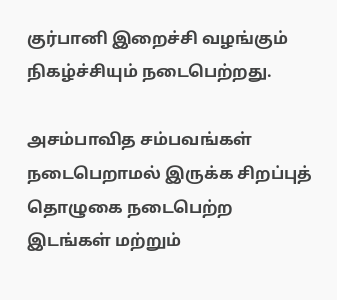குர்பானி இறைச்சி வழங்கும் நிகழ்ச்சியும் நடைபெற்றது.

அசம்பாவித சம்பவங்கள் நடைபெறாமல் இருக்க சிறப்புத் தொழுகை நடைபெற்ற இடங்கள் மற்றும்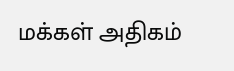மக்கள் அதிகம்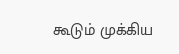கூடும் முக்கிய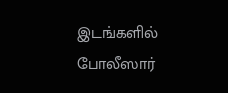இடங்களில் போலீஸார்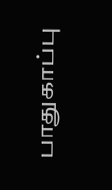பாதுகாப்பு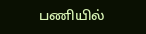பணியில்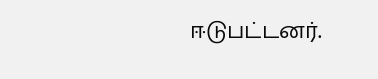ஈடுபட்டனர்.